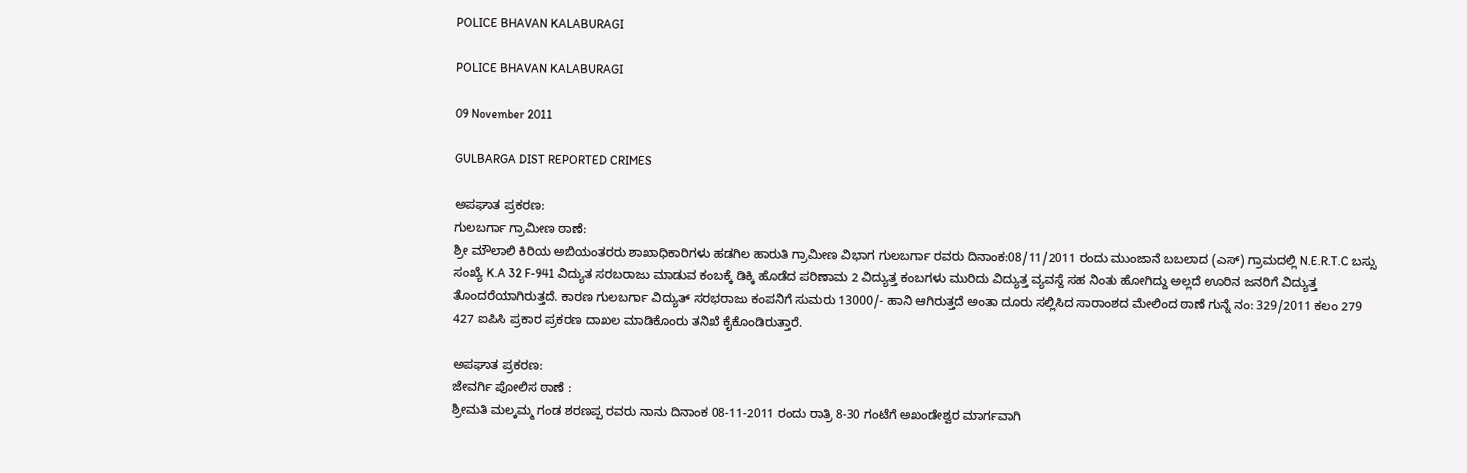POLICE BHAVAN KALABURAGI

POLICE BHAVAN KALABURAGI

09 November 2011

GULBARGA DIST REPORTED CRIMES

ಅಪಘಾತ ಪ್ರಕರಣ:
ಗುಲಬರ್ಗಾ ಗ್ರಾಮೀಣ ಠಾಣೆ:
ಶ್ರೀ ಮೌಲಾಲಿ ಕಿರಿಯ ಅಬಿಯಂತರರು ಶಾಖಾಧಿಕಾರಿಗಳು ಹಡಗಿಲ ಹಾರುತಿ ಗ್ರಾಮೀಣ ವಿಭಾಗ ಗುಲಬರ್ಗಾ ರವರು ದಿನಾಂಕ:08/11/2011 ರಂದು ಮುಂಜಾನೆ ಬಬಲಾದ (ಎಸ್) ಗ್ರಾಮದಲ್ಲಿ N.E.R.T.C ಬಸ್ಸು ಸಂಖ್ಯೆ K.A 32 F-941 ವಿದ್ಯುತ ಸರಬರಾಜು ಮಾಡುವ ಕಂಬಕ್ಕೆ ಡಿಕ್ಕಿ ಹೊಡೆದ ಪರಿಣಾಮ 2 ವಿದ್ಯುತ್ತ ಕಂಬಗಳು ಮುರಿದು ವಿದ್ಯುತ್ತ ವ್ಯವಸ್ದೆ ಸಹ ನಿಂತು ಹೋಗಿದ್ದು ಅಲ್ಲದೆ ಊರಿನ ಜನರಿಗೆ ವಿದ್ಯುತ್ತ ತೊಂದರೆಯಾಗಿರುತ್ತದೆ. ಕಾರಣ ಗುಲಬರ್ಗಾ ವಿದ್ಯುತ್ ಸರಭರಾಜು ಕಂಪನಿಗೆ ಸುಮರು 13000/- ಹಾನಿ ಆಗಿರುತ್ತದೆ ಅಂತಾ ದೂರು ಸಲ್ಲಿಸಿದ ಸಾರಾಂಶದ ಮೇಲಿಂದ ಠಾಣೆ ಗುನ್ನೆ ನಂ: 329/2011 ಕಲಂ 279 427 ಐಪಿಸಿ ಪ್ರಕಾರ ಪ್ರಕರಣ ದಾಖಲ ಮಾಡಿಕೊಂರು ತನಿಖೆ ಕೈಕೊಂಡಿರುತ್ತಾರೆ.

ಅಪಘಾತ ಪ್ರಕರಣ:
ಜೇವರ್ಗಿ ಪೋಲಿಸ ಠಾಣೆ :
ಶ್ರೀಮತಿ ಮಲ್ಕಮ್ಮ ಗಂಡ ಶರಣಪ್ಪ ರವರು ನಾನು ದಿನಾಂಕ 08-11-2011 ರಂದು ರಾತ್ರಿ 8-30 ಗಂಟೆಗೆ ಅಖಂಡೇಶ್ವರ ಮಾರ್ಗವಾಗಿ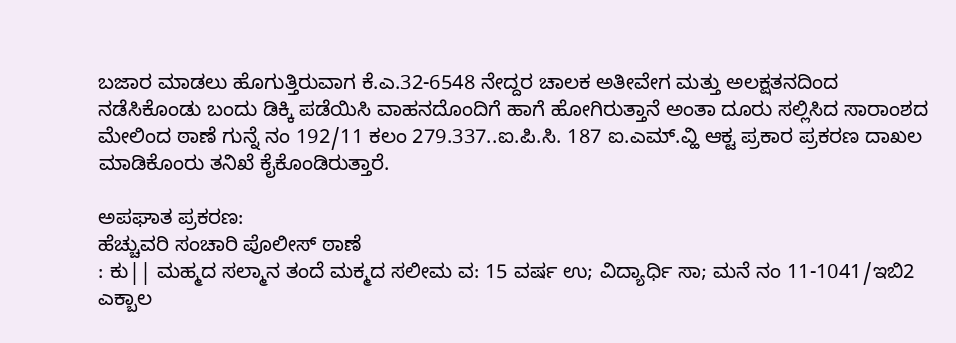ಬಜಾರ ಮಾಡಲು ಹೊಗುತ್ತಿರುವಾಗ ಕೆ.ಎ.32-6548 ನೇದ್ದರ ಚಾಲಕ ಅತೀವೇಗ ಮತ್ತು ಅಲಕ್ಷತನದಿಂದ ನಡೆಸಿಕೊಂಡು ಬಂದು ಡಿಕ್ಕಿ ಪಡೆಯಿಸಿ ವಾಹನದೊಂದಿಗೆ ಹಾಗೆ ಹೋಗಿರುತ್ತಾನೆ ಅಂತಾ ದೂರು ಸಲ್ಲಿಸಿದ ಸಾರಾಂಶದ ಮೇಲಿಂದ ಠಾಣೆ ಗುನ್ನೆ ನಂ 192/11 ಕಲಂ 279.337..ಐ.ಪಿ.ಸಿ. 187 ಐ.ಎಮ್.ವ್ಹಿ ಆಕ್ಟ ಪ್ರಕಾರ ಪ್ರಕರಣ ದಾಖಲ ಮಾಡಿಕೊಂರು ತನಿಖೆ ಕೈಕೊಂಡಿರುತ್ತಾರೆ.

ಅಪಘಾತ ಪ್ರಕರಣ:
ಹೆಚ್ಚುವರಿ ಸಂಚಾರಿ ಪೊಲೀಸ್ ಠಾಣೆ
: ಕು|| ಮಹ್ಮದ ಸಲ್ಮಾನ ತಂದೆ ಮಕ್ಮದ ಸಲೀಮ ವ: 15 ವರ್ಷ ಉ; ವಿದ್ಯಾರ್ಧಿ ಸಾ; ಮನೆ ನಂ 11-1041/ಇಬಿ2 ಎಕ್ಬಾಲ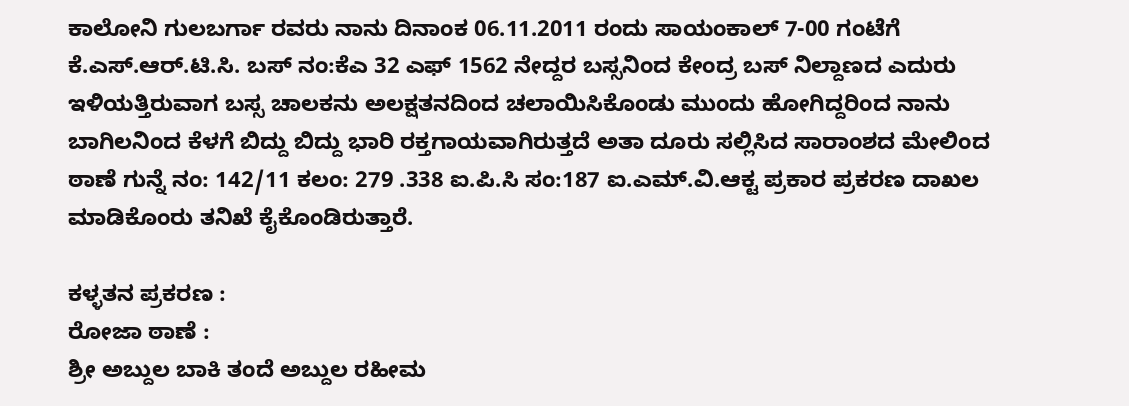ಕಾಲೋನಿ ಗುಲಬರ್ಗಾ ರವರು ನಾನು ದಿನಾಂಕ 06.11.2011 ರಂದು ಸಾಯಂಕಾಲ್ 7-00 ಗಂಟೆಗೆ ಕೆ.ಎಸ್.ಆರ್.ಟಿ.ಸಿ. ಬಸ್ ನಂ:ಕೆಎ 32 ಎಫ್ 1562 ನೇದ್ದರ ಬಸ್ಸನಿಂದ ಕೇಂದ್ರ ಬಸ್ ನಿಲ್ದಾಣದ ಎದುರು ಇಳಿಯತ್ತಿರುವಾಗ ಬಸ್ಸ ಚಾಲಕನು ಅಲಕ್ಷತನದಿಂದ ಚಲಾಯಿಸಿಕೊಂಡು ಮುಂದು ಹೋಗಿದ್ದರಿಂದ ನಾನು ಬಾಗಿಲನಿಂದ ಕೆಳಗೆ ಬಿದ್ದು ಬಿದ್ದು ಭಾರಿ ರಕ್ತಗಾಯವಾಗಿರುತ್ತದೆ ಅತಾ ದೂರು ಸಲ್ಲಿಸಿದ ಸಾರಾಂಶದ ಮೇಲಿಂದ ಠಾಣೆ ಗುನ್ನೆ ನಂ: 142/11 ಕಲಂ: 279 .338 ಐ.ಪಿ.ಸಿ ಸಂ:187 ಐ.ಎಮ್.ವಿ.ಆಕ್ಟ ಪ್ರಕಾರ ಪ್ರಕರಣ ದಾಖಲ ಮಾಡಿಕೊಂರು ತನಿಖೆ ಕೈಕೊಂಡಿರುತ್ತಾರೆ.

ಕಳ್ಳತನ ಪ್ರಕರಣ :
ರೋಜಾ ಠಾಣೆ :
ಶ್ರೀ ಅಬ್ದುಲ ಬಾಕಿ ತಂದೆ ಅಬ್ದುಲ ರಹೀಮ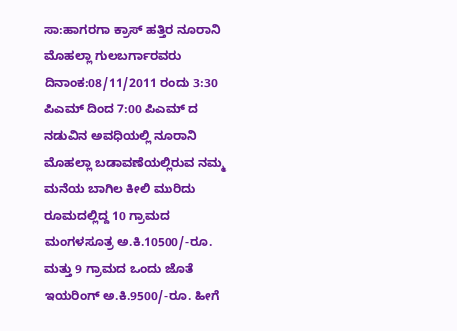ಸಾ:ಹಾಗರಗಾ ಕ್ರಾಸ್ ಹತ್ತಿರ ನೂರಾನಿ ಮೊಹಲ್ಲಾ ಗುಲಬರ್ಗಾರವರು ದಿನಾಂಕ:08/11/2011 ರಂದು 3:30 ಪಿಎಮ್ ದಿಂದ 7:00 ಪಿಎಮ್ ದ ನಡುವಿನ ಅವಧಿಯಲ್ಲಿ ನೂರಾನಿ ಮೊಹಲ್ಲಾ ಬಡಾವಣೆಯಲ್ಲಿರುವ ನಮ್ಮ ಮನೆಯ ಬಾಗಿಲ ಕೀಲಿ ಮುರಿದು ರೂಮದಲ್ಲಿದ್ದ 10 ಗ್ರಾಮದ ಮಂಗಳಸೂತ್ರ ಅ.ಕಿ.10500/-ರೂ. ಮತ್ತು 9 ಗ್ರಾಮದ ಒಂದು ಜೊತೆ ಇಯರಿಂಗ್ ಅ.ಕಿ.9500/-ರೂ. ಹೀಗೆ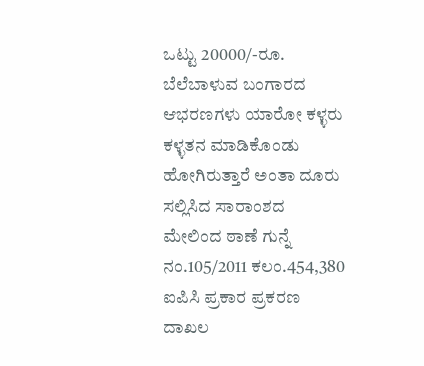ಒಟ್ಟು 20000/-ರೂ. ಬೆಲೆಬಾಳುವ ಬಂಗಾರದ ಆಭರಣಗಳು ಯಾರೋ ಕಳ್ಳರು ಕಳ್ಳತನ ಮಾಡಿಕೊಂಡು ಹೋಗಿರುತ್ತಾರೆ ಅಂತಾ ದೂರು ಸಲ್ಲಿಸಿದ ಸಾರಾಂಶದ ಮೇಲಿಂದ ಠಾಣೆ ಗುನ್ನೆ ನಂ.105/2011 ಕಲಂ.454,380 ಐಪಿಸಿ ಪ್ರಕಾರ ಪ್ರಕರಣ ದಾಖಲ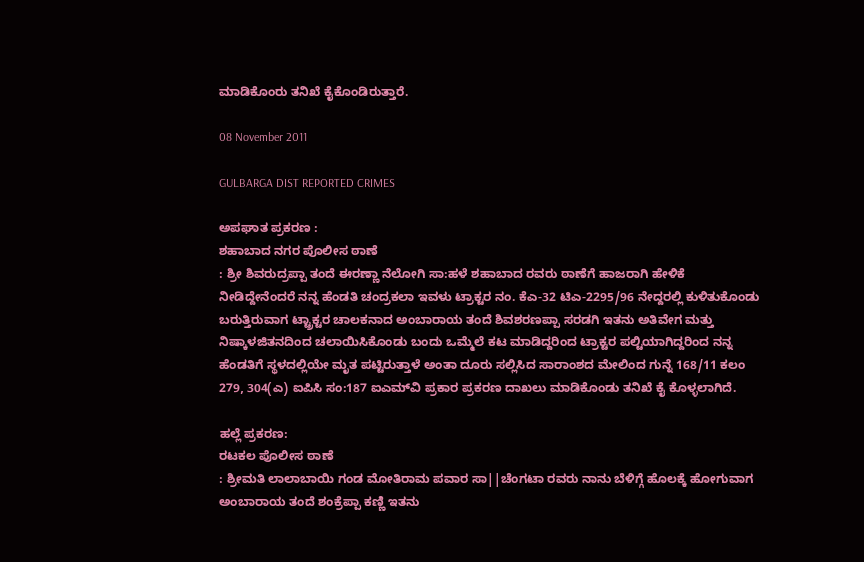ಮಾಡಿಕೊಂರು ತನಿಖೆ ಕೈಕೊಂಡಿರುತ್ತಾರೆ.

08 November 2011

GULBARGA DIST REPORTED CRIMES

ಅಪಘಾತ ಪ್ರಕರಣ :
ಶಹಾಬಾದ ನಗರ ಪೊಲೀಸ ಠಾಣೆ
: ಶ್ರೀ ಶಿವರುದ್ರಪ್ಪಾ ತಂದೆ ಈರಣ್ಣಾ ನೆಲೋಗಿ ಸಾ:ಹಳೆ ಶಹಾಬಾದ ರವರು ಠಾಣೆಗೆ ಹಾಜರಾಗಿ ಹೇಳಿಕೆ ನೀಡಿದ್ದೇನೆಂದರೆ ನನ್ನ ಹೆಂಡತಿ ಚಂದ್ರಕಲಾ ಇವಳು ಟ್ರಾಕ್ಟರ ನಂ. ಕೆಎ-32 ಟಿಎ-2295/96 ನೇದ್ದರಲ್ಲಿ ಕುಳಿತುಕೊಂಡು ಬರುತ್ತಿರುವಾಗ ಟ್ಟ್ರಾಕ್ಟರ ಚಾಲಕನಾದ ಅಂಬಾರಾಯ ತಂದೆ ಶಿವಶರಣಪ್ಪಾ ಸರಡಗಿ ಇತನು ಅತಿವೇಗ ಮತ್ತು ನಿಷ್ಕಾಳಜಿತನದಿಂದ ಚಲಾಯಿಸಿಕೊಂಡು ಬಂದು ಒಮ್ಮೆಲೆ ಕಟ ಮಾಡಿದ್ದರಿಂದ ಟ್ರಾಕ್ಟರ ಪಲ್ಟಿಯಾಗಿದ್ದರಿಂದ ನನ್ನ ಹೆಂಡತಿಗೆ ಸ್ಥಳದಲ್ಲಿಯೇ ಮೃತ ಪಟ್ಟಿರುತ್ತಾಳೆ ಅಂತಾ ದೂರು ಸಲ್ಲಿಸಿದ ಸಾರಾಂಶದ ಮೇಲಿಂದ ಗುನ್ನೆ 168/11 ಕಲಂ 279, 304(ಎ) ಐಪಿಸಿ ಸಂ:187 ಐಎಮ್‌ವಿ ಪ್ರಕಾರ ಪ್ರಕರಣ ದಾಖಲು ಮಾಡಿಕೊಂಡು ತನಿಖೆ ಕೈ ಕೊಳ್ಳಲಾಗಿದೆ.

ಹಲ್ಲೆ ಪ್ರಕರಣ:
ರಟಕಲ ಪೊಲೀಸ ಠಾಣೆ
: ಶ್ರೀಮತಿ ಲಾಲಾಬಾಯಿ ಗಂಡ ಮೋತಿರಾಮ ಪವಾರ ಸಾ||ಚೆಂಗಟಾ ರವರು ನಾನು ಬೆಳಿಗ್ಗೆ ಹೊಲಕ್ಕೆ ಹೋಗುವಾಗ ಅಂಬಾರಾಯ ತಂದೆ ಶಂಕ್ರೆಪ್ಪಾ ಕಣ್ಣಿ ಇತನು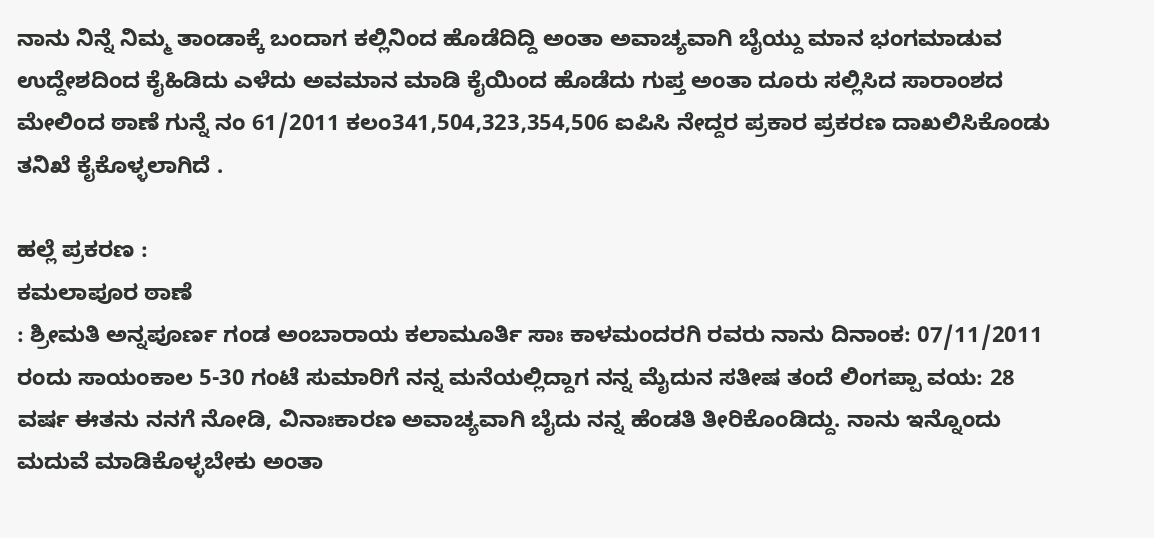ನಾನು ನಿನ್ನೆ ನಿಮ್ಮ ತಾಂಡಾಕ್ಕೆ ಬಂದಾಗ ಕಲ್ಲಿನಿಂದ ಹೊಡೆದಿದ್ದಿ ಅಂತಾ ಅವಾಚ್ಯವಾಗಿ ಬೈಯ್ದು ಮಾನ ಭಂಗಮಾಡುವ ಉದ್ದೇಶದಿಂದ ಕೈಹಿಡಿದು ಎಳೆದು ಅವಮಾನ ಮಾಡಿ ಕೈಯಿಂದ ಹೊಡೆದು ಗುಪ್ತ ಅಂತಾ ದೂರು ಸಲ್ಲಿಸಿದ ಸಾರಾಂಶದ ಮೇಲಿಂದ ಠಾಣೆ ಗುನ್ನೆ ನಂ 61/2011 ಕಲಂ341,504,323,354,506 ಐಪಿಸಿ ನೇದ್ದರ ಪ್ರಕಾರ ಪ್ರಕರಣ ದಾಖಲಿಸಿಕೊಂಡು ತನಿಖೆ ಕೈಕೊಳ್ಳಲಾಗಿದೆ .

ಹಲ್ಲೆ ಪ್ರಕರಣ :
ಕಮಲಾಪೂರ ಠಾಣೆ
: ಶ್ರೀಮತಿ ಅನ್ನಪೂರ್ಣ ಗಂಡ ಅಂಬಾರಾಯ ಕಲಾಮೂರ್ತಿ ಸಾಃ ಕಾಳಮಂದರಗಿ ರವರು ನಾನು ದಿನಾಂಕ: 07/11/2011 ರಂದು ಸಾಯಂಕಾಲ 5-30 ಗಂಟೆ ಸುಮಾರಿಗೆ ನನ್ನ ಮನೆಯಲ್ಲಿದ್ದಾಗ ನನ್ನ ಮೈದುನ ಸತೀಷ ತಂದೆ ಲಿಂಗಪ್ಪಾ ವಯ: 28 ವರ್ಷ ಈತನು ನನಗೆ ನೋಡಿ, ವಿನಾಃಕಾರಣ ಅವಾಚ್ಯವಾಗಿ ಬೈದು ನನ್ನ ಹೆಂಡತಿ ತೀರಿಕೊಂಡಿದ್ದು. ನಾನು ಇನ್ನೊಂದು ಮದುವೆ ಮಾಡಿಕೊಳ್ಳಬೇಕು ಅಂತಾ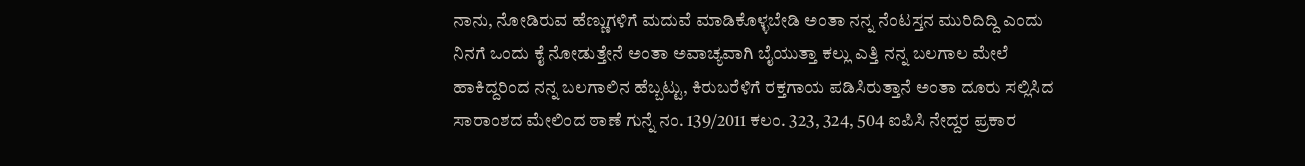ನಾನು, ನೋಡಿರುವ ಹೆಣ್ಣುಗಳಿಗೆ ಮದುವೆ ಮಾಡಿಕೊಳ್ಳಬೇಡಿ ಅಂತಾ ನನ್ನ ನೆಂಟಸ್ತನ ಮುರಿದಿದ್ದಿ ಎಂದು ನಿನಗೆ ಒಂದು ಕೈ ನೋಡುತ್ತೇನೆ ಅಂತಾ ಅವಾಚ್ಯವಾಗಿ ಬೈಯುತ್ತಾ ಕಲ್ಲು ಎತ್ತಿ ನನ್ನ ಬಲಗಾಲ ಮೇಲೆ ಹಾಕಿದ್ದರಿಂದ ನನ್ನ ಬಲಗಾಲಿನ ಹೆಬ್ಬಟ್ಟು, ಕಿರುಬರೆಳಿಗೆ ರಕ್ತಗಾಯ ಪಡಿಸಿರುತ್ತಾನೆ ಅಂತಾ ದೂರು ಸಲ್ಲಿಸಿದ ಸಾರಾಂಶದ ಮೇಲಿಂದ ಠಾಣೆ ಗುನ್ನೆ ನಂ. 139/2011 ಕಲಂ. 323, 324, 504 ಐಪಿಸಿ ನೇದ್ದರ ಪ್ರಕಾರ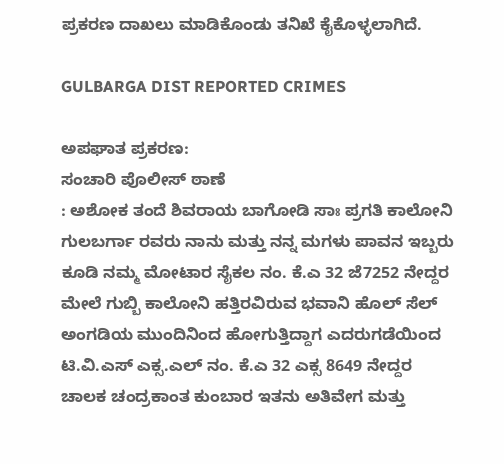ಪ್ರಕರಣ ದಾಖಲು ಮಾಡಿಕೊಂಡು ತನಿಖೆ ಕೈಕೊಳ್ಳಲಾಗಿದೆ.

GULBARGA DIST REPORTED CRIMES

ಅಪಘಾತ ಪ್ರಕರಣ:
ಸಂಚಾರಿ ಪೊಲೀಸ್ ಠಾಣೆ
: ಅಶೋಕ ತಂದೆ ಶಿವರಾಯ ಬಾಗೋಡಿ ಸಾಃ ಪ್ರಗತಿ ಕಾಲೋನಿ ಗುಲಬರ್ಗಾ ರವರು ನಾನು ಮತ್ತು ನನ್ನ ಮಗಳು ಪಾವನ ಇಬ್ಬರು ಕೂಡಿ ನಮ್ಮ ಮೋಟಾರ ಸೈಕಲ ನಂ. ಕೆ.ಎ 32 ಜೆ7252 ನೇದ್ದರ ಮೇಲೆ ಗುಬ್ಬಿ ಕಾಲೋನಿ ಹತ್ತಿರವಿರುವ ಭವಾನಿ ಹೊಲ್ ಸೆಲ್ ಅಂಗಡಿಯ ಮುಂದಿನಿಂದ ಹೋಗುತ್ತಿದ್ದಾಗ ಎದರುಗಡೆಯಿಂದ ಟಿ.ವಿ.ಎಸ್ ಎಕ್ಸ.ಎಲ್ ನಂ. ಕೆ.ಎ 32 ಎಕ್ಸ 8649 ನೇದ್ದರ ಚಾಲಕ ಚಂದ್ರಕಾಂತ ಕುಂಬಾರ ಇತನು ಅತಿವೇಗ ಮತ್ತು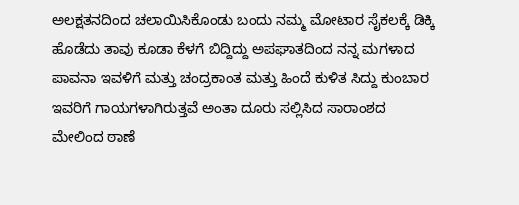ಅಲಕ್ಷತನದಿಂದ ಚಲಾಯಿಸಿಕೊಂಡು ಬಂದು ನಮ್ಮ ಮೋಟಾರ ಸೈಕಲಕ್ಕೆ ಡಿಕ್ಕಿ ಹೊಡೆದು ತಾವು ಕೂಡಾ ಕೆಳಗೆ ಬಿದ್ದಿದ್ದು ಅಪಘಾತದಿಂದ ನನ್ನ ಮಗಳಾದ ಪಾವನಾ ಇವಳಿಗೆ ಮತ್ತು ಚಂದ್ರಕಾಂತ ಮತ್ತು ಹಿಂದೆ ಕುಳಿತ ಸಿದ್ದು ಕುಂಬಾರ ಇವರಿಗೆ ಗಾಯಗಳಾಗಿರುತ್ತವೆ ಅಂತಾ ದೂರು ಸಲ್ಲಿಸಿದ ಸಾರಾಂಶದ ಮೇಲಿಂದ ಠಾಣೆ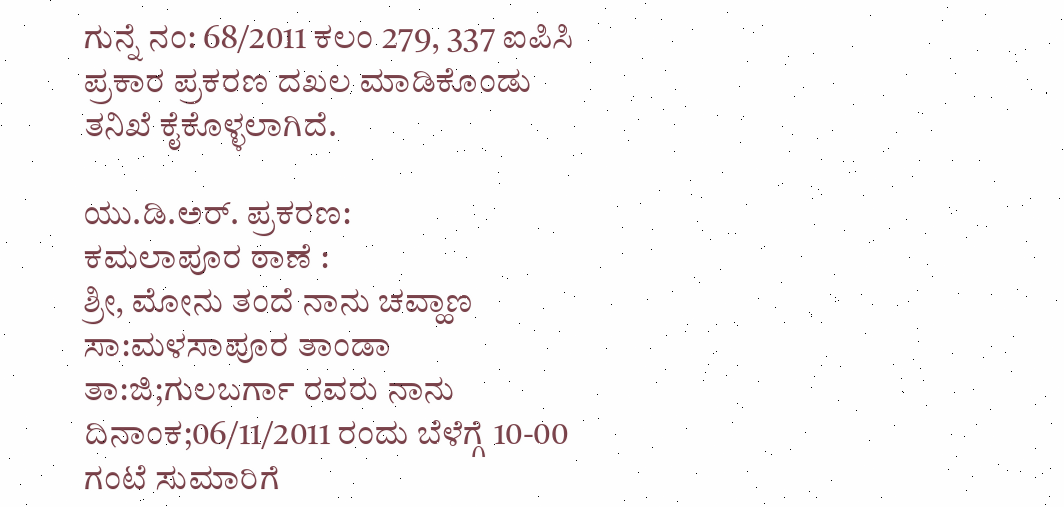ಗುನ್ನೆ ನಂ: 68/2011 ಕಲಂ 279, 337 ಐಪಿಸಿ ಪ್ರಕಾರ ಪ್ರಕರಣ ದಖಲ ಮಾಡಿಕೊಂಡು ತನಿಖೆ ಕೈಕೊಳ್ಳಲಾಗಿದೆ.

ಯು.ಡಿ.ಅರ್. ಪ್ರಕರಣ:
ಕಮಲಾಪೂರ ಠಾಣೆ :
ಶ್ರೀ, ಮೋನು ತಂದೆ ನಾನು ಚವ್ಹಾಣ ಸಾ:ಮಳಸಾಪೂರ ತಾಂಡಾ ತಾ:ಜಿ;ಗುಲಬರ್ಗಾ ರವರು ನಾನು ದಿನಾಂಕ;06/11/2011 ರಂದು ಬೆಳೆಗ್ಗೆ 10-00 ಗಂಟೆ ಸುಮಾರಿಗೆ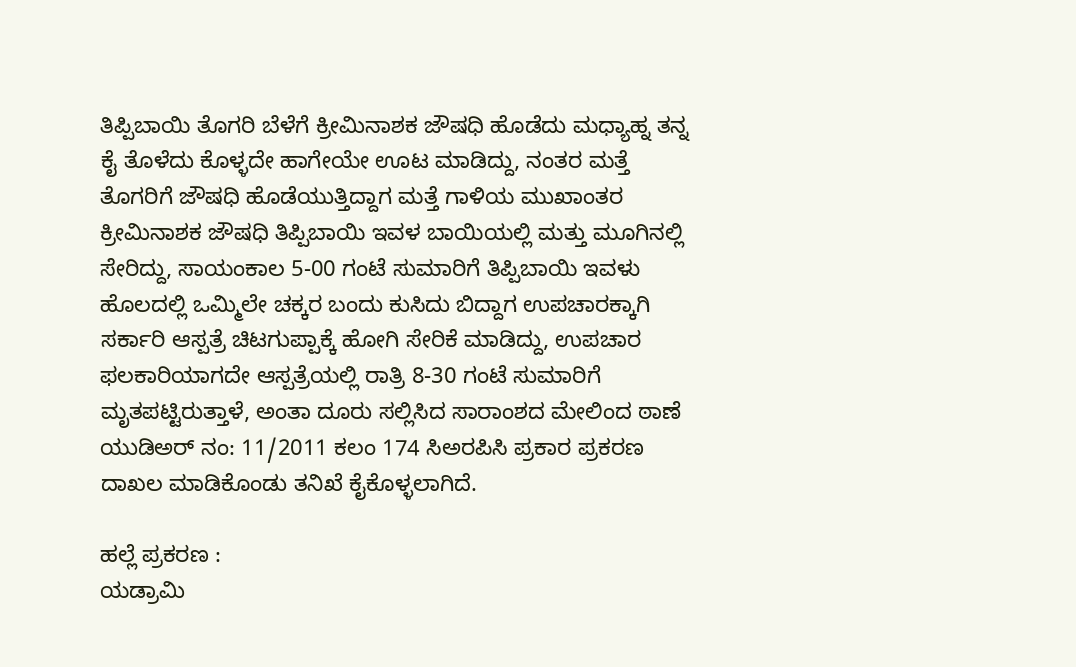ತಿಪ್ಪಿಬಾಯಿ ತೊಗರಿ ಬೆಳೆಗೆ ಕ್ರೀಮಿನಾಶಕ ಜೌಷಧಿ ಹೊಡೆದು ಮಧ್ಯಾಹ್ನ ತನ್ನ ಕೈ ತೊಳೆದು ಕೊಳ್ಳದೇ ಹಾಗೇಯೇ ಊಟ ಮಾಡಿದ್ದು, ನಂತರ ಮತ್ತೆ ತೊಗರಿಗೆ ಜೌಷಧಿ ಹೊಡೆಯುತ್ತಿದ್ದಾಗ ಮತ್ತೆ ಗಾಳಿಯ ಮುಖಾಂತರ ಕ್ರೀಮಿನಾಶಕ ಜೌಷಧಿ ತಿಪ್ಪಿಬಾಯಿ ಇವಳ ಬಾಯಿಯಲ್ಲಿ ಮತ್ತು ಮೂಗಿನಲ್ಲಿ ಸೇರಿದ್ದು, ಸಾಯಂಕಾಲ 5-00 ಗಂಟೆ ಸುಮಾರಿಗೆ ತಿಪ್ಪಿಬಾಯಿ ಇವಳು ಹೊಲದಲ್ಲಿ ಒಮ್ಮಿಲೇ ಚಕ್ಕರ ಬಂದು ಕುಸಿದು ಬಿದ್ದಾಗ ಉಪಚಾರಕ್ಕಾಗಿ ಸರ್ಕಾರಿ ಆಸ್ಪತ್ರೆ ಚಿಟಗುಪ್ಪಾಕ್ಕೆ ಹೋಗಿ ಸೇರಿಕೆ ಮಾಡಿದ್ದು, ಉಪಚಾರ ಫಲಕಾರಿಯಾಗದೇ ಆಸ್ಪತ್ರೆಯಲ್ಲಿ ರಾತ್ರಿ 8-30 ಗಂಟೆ ಸುಮಾರಿಗೆ ಮೃತಪಟ್ಟಿರುತ್ತಾಳೆ, ಅಂತಾ ದೂರು ಸಲ್ಲಿಸಿದ ಸಾರಾಂಶದ ಮೇಲಿಂದ ಠಾಣೆ ಯುಡಿಅರ್ ನಂ: 11/2011 ಕಲಂ 174 ಸಿಅರಪಿಸಿ ಪ್ರಕಾರ ಪ್ರಕರಣ ದಾಖಲ ಮಾಡಿಕೊಂಡು ತನಿಖೆ ಕೈಕೊಳ್ಳಲಾಗಿದೆ.

ಹಲ್ಲೆ ಪ್ರಕರಣ :
ಯಡ್ರಾಮಿ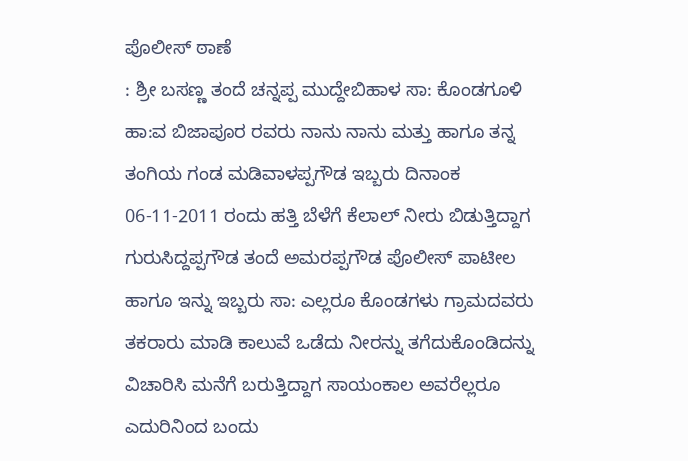ಪೊಲೀಸ್ ಠಾಣೆ
: ಶ್ರೀ ಬಸಣ್ಣ ತಂದೆ ಚನ್ನಪ್ಪ ಮುದ್ದೇಬಿಹಾಳ ಸಾ: ಕೊಂಡಗೂಳಿ ಹಾ:ವ ಬಿಜಾಪೂರ ರವರು ನಾನು ನಾನು ಮತ್ತು ಹಾಗೂ ತನ್ನ ತಂಗಿಯ ಗಂಡ ಮಡಿವಾಳಪ್ಪಗೌಡ ಇಬ್ಬರು ದಿನಾಂಕ 06-11-2011 ರಂದು ಹತ್ತಿ ಬೆಳೆಗೆ ಕೆಲಾಲ್ ನೀರು ಬಿಡುತ್ತಿದ್ದಾಗ ಗುರುಸಿದ್ದಪ್ಪಗೌಡ ತಂದೆ ಅಮರಪ್ಪಗೌಡ ಪೊಲೀಸ್ ಪಾಟೀಲ ಹಾಗೂ ಇನ್ನು ಇಬ್ಬರು ಸಾ: ಎಲ್ಲರೂ ಕೊಂಡಗಳು ಗ್ರಾಮದವರು ತಕರಾರು ಮಾಡಿ ಕಾಲುವೆ ಒಡೆದು ನೀರನ್ನು ತಗೆದುಕೊಂಡಿದನ್ನು ವಿಚಾರಿಸಿ ಮನೆಗೆ ಬರುತ್ತಿದ್ದಾಗ ಸಾಯಂಕಾಲ ಅವರೆಲ್ಲರೂ ಎದುರಿನಿಂದ ಬಂದು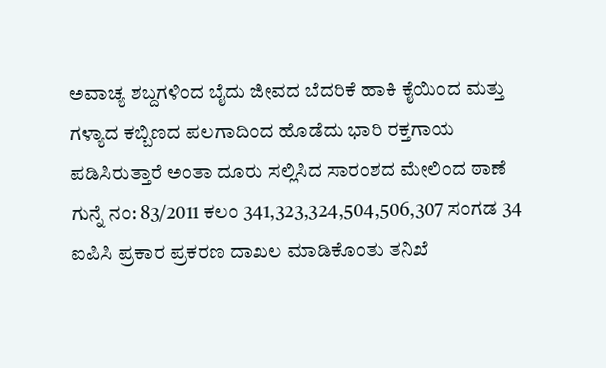ಅವಾಚ್ಯ ಶಬ್ದಗಳಿಂದ ಬೈದು ಜೀವದ ಬೆದರಿಕೆ ಹಾಕಿ ಕೈಯಿಂದ ಮತ್ತು ಗಳ್ಯಾದ ಕಬ್ಬಿಣದ ಪಲಗಾದಿಂದ ಹೊಡೆದು ಭಾರಿ ರಕ್ತಗಾಯ ಪಡಿಸಿರುತ್ತಾರೆ ಅಂತಾ ದೂರು ಸಲ್ಲಿಸಿದ ಸಾರಂಶದ ಮೇಲಿಂದ ಠಾಣೆ ಗುನ್ನೆ ನಂ: 83/2011 ಕಲಂ 341,323,324,504,506,307 ಸಂಗಡ 34 ಐಪಿಸಿ ಪ್ರಕಾರ ಪ್ರಕರಣ ದಾಖಲ ಮಾಡಿಕೊಂತು ತನಿಖೆ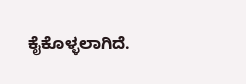ಕೈಕೊಳ್ಳಲಾಗಿದೆ.